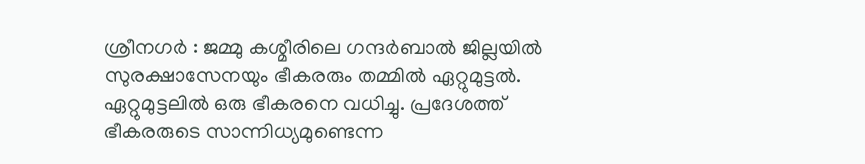ശ്രീനഗർ : ജമ്മു കശ്മീരിലെ ഗന്ദർബാൽ ജില്ലയിൽ സുരക്ഷാസേനയും ഭീകരരും തമ്മിൽ ഏറ്റുമുട്ടൽ. ഏറ്റുമുട്ടലിൽ ഒരു ഭീകരനെ വധിച്ചു. പ്രദേശത്ത് ഭീകരരുടെ സാന്നിധ്യമുണ്ടെന്ന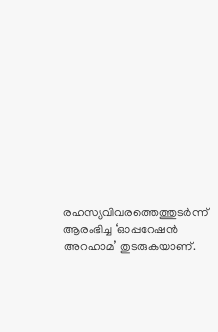രഹസ്യവിവരത്തെത്തുടർന്ന് ആരംഭിച്ച ‘ഓപ്പറേഷൻ അറഹാമ’ തുടരുകയാണ്.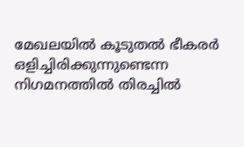മേഖലയിൽ കൂടുതൽ ഭീകരർ ഒളിച്ചിരിക്കുന്നുണ്ടെന്ന നിഗമനത്തിൽ തിരച്ചിൽ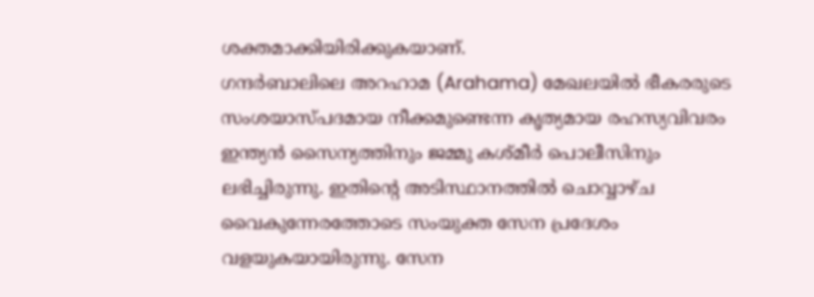ശക്തമാക്കിയിരിക്കുകയാണ്.
ഗന്ദർബാലിലെ അറഹാമ (Arahama) മേഖലയിൽ ഭീകരരുടെ സംശയാസ്പദമായ നീക്കമുണ്ടെന്ന കൃത്യമായ രഹസ്യവിവരം ഇന്ത്യൻ സൈന്യത്തിനും ജമ്മു കശ്മീർ പൊലീസിനും ലഭിച്ചിരുന്നു. ഇതിന്റെ അടിസ്ഥാനത്തിൽ ചൊവ്വാഴ്ച വൈകുന്നേരത്തോടെ സംയുക്ത സേന പ്രദേശം വളയുകയായിരുന്നു. സേന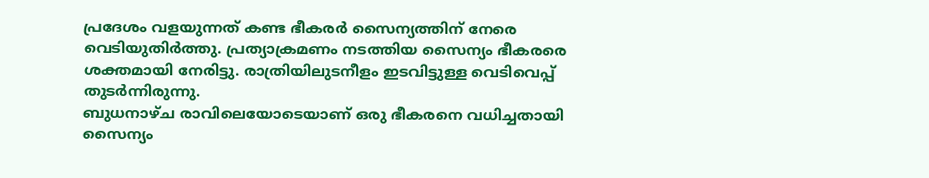പ്രദേശം വളയുന്നത് കണ്ട ഭീകരർ സൈന്യത്തിന് നേരെ വെടിയുതിർത്തു. പ്രത്യാക്രമണം നടത്തിയ സൈന്യം ഭീകരരെ ശക്തമായി നേരിട്ടു. രാത്രിയിലുടനീളം ഇടവിട്ടുള്ള വെടിവെപ്പ് തുടർന്നിരുന്നു.
ബുധനാഴ്ച രാവിലെയോടെയാണ് ഒരു ഭീകരനെ വധിച്ചതായി സൈന്യം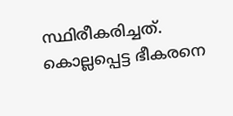സ്ഥിരീകരിച്ചത്. കൊല്ലപ്പെട്ട ഭീകരനെ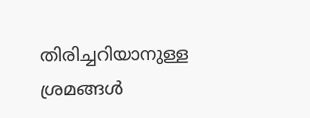തിരിച്ചറിയാനുള്ള ശ്രമങ്ങൾ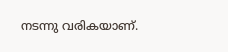നടന്നു വരികയാണ്.